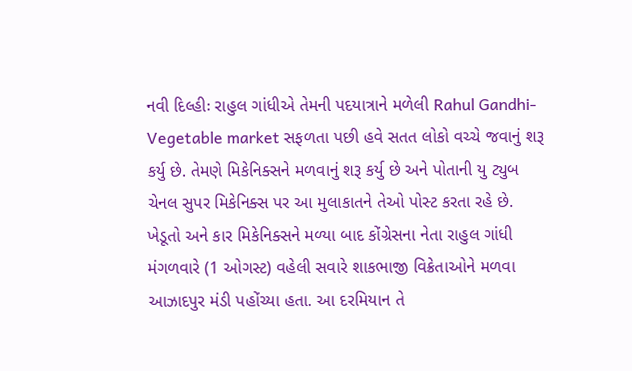નવી દિલ્હીઃ રાહુલ ગાંધીએ તેમની પદયાત્રાને મળેલી Rahul Gandhi-Vegetable market સફળતા પછી હવે સતત લોકો વચ્ચે જવાનું શરૂ કર્યુ છે. તેમણે મિકેનિક્સને મળવાનું શરૂ કર્યુ છે અને પોતાની યુ ટ્યુબ ચેનલ સુપર મિકેનિક્સ પર આ મુલાકાતને તેઓ પોસ્ટ કરતા રહે છે.
ખેડૂતો અને કાર મિકેનિક્સને મળ્યા બાદ કોંગ્રેસના નેતા રાહુલ ગાંધી મંગળવારે (1 ઓગસ્ટ) વહેલી સવારે શાકભાજી વિક્રેતાઓને મળવા આઝાદપુર મંડી પહોંચ્યા હતા. આ દરમિયાન તે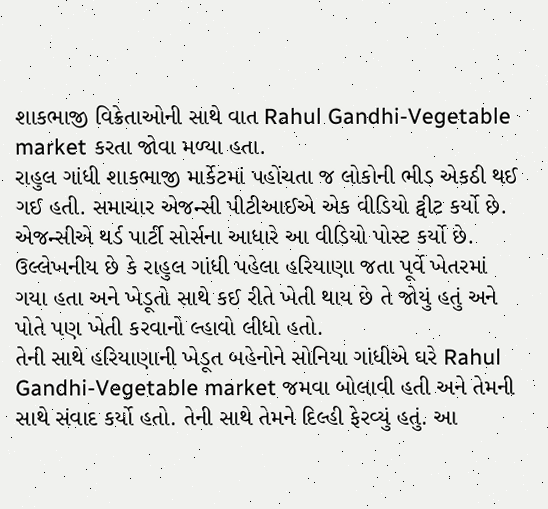શાકભાજી વિક્રેતાઓની સાથે વાત Rahul Gandhi-Vegetable market કરતા જોવા મળ્યા હતા.
રાહુલ ગાંધી શાકભાજી માર્કેટમાં પહોંચતા જ લોકોની ભીડ એકઠી થઈ ગઈ હતી. સમાચાર એજન્સી પીટીઆઈએ એક વીડિયો ટ્વીટ કર્યો છે. એજન્સીએ થર્ડ પાર્ટી સોર્સના આધારે આ વીડિયો પોસ્ટ કર્યો છે. ઉલ્લેખનીય છે કે રાહુલ ગાંધી પહેલા હરિયાણા જતા પૂર્વે ખેતરમાં ગયા હતા અને ખેડૂતો સાથે કઈ રીતે ખેતી થાય છે તે જોયું હતું અને પોતે પણ ખેતી કરવાનો લ્હાવો લીધો હતો.
તેની સાથે હરિયાણાની ખેડૂત બહેનોને સોનિયા ગાંધીએ ઘરે Rahul Gandhi-Vegetable market જમવા બોલાવી હતી અને તેમની સાથે સંવાદ કર્યો હતો. તેની સાથે તેમને દિલ્હી ફેરવ્યું હતું. આ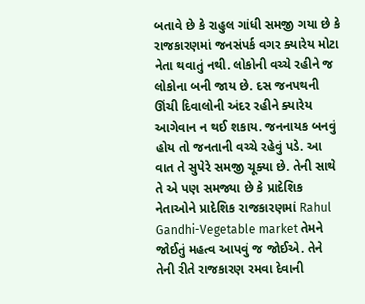બતાવે છે કે રાહુલ ગાંધી સમજી ગયા છે કે રાજકારણમાં જનસંપર્ક વગર ક્યારેય મોટા નેતા થવાતું નથી. લોકોની વચ્ચે રહીને જ લોકોના બની જાય છે. દસ જનપથની ઊંચી દિવાલોની અંદર રહીને ક્યારેય આગેવાન ન થઈ શકાય. જનનાયક બનવું હોય તો જનતાની વચ્ચે રહેવું પડે. આ વાત તે સુપેરે સમજી ચૂક્યા છે. તેની સાથે તે એ પણ સમજ્યા છે કે પ્રાદેશિક નેતાઓને પ્રાદેશિક રાજકારણમાં Rahul Gandhi-Vegetable market તેમને જોઈતું મહત્વ આપવું જ જોઈએ. તેને તેની રીતે રાજકારણ રમવા દેવાની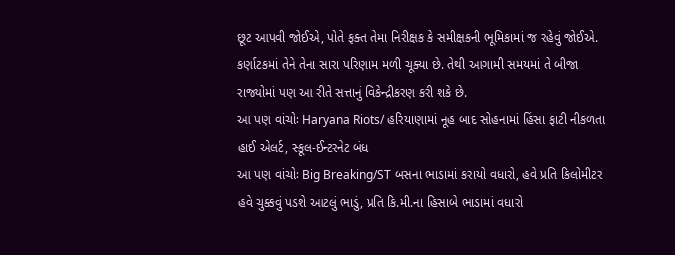છૂટ આપવી જોઈએ, પોતે ફક્ત તેમા નિરીક્ષક કે સમીક્ષકની ભૂમિકામાં જ રહેવું જોઈએ. કર્ણાટકમાં તેને તેના સારા પરિણામ મળી ચૂક્યા છે. તેથી આગામી સમયમાં તે બીજા રાજ્યોમાં પણ આ રીતે સત્તાનું વિકેન્દ્રીકરણ કરી શકે છે.
આ પણ વાંચોઃ Haryana Riots/ હરિયાણામાં નૂહ બાદ સોહનામાં હિંસા ફાટી નીકળતા હાઈ એલર્ટ, સ્કૂલ-ઈન્ટરનેટ બંધ
આ પણ વાંચોઃ Big Breaking/ST બસના ભાડામાં કરાયો વધારો, હવે પ્રતિ કિલોમીટર હવે ચુક્કવું પડશે આટલું ભાડું, પ્રતિ કિ.મી.ના હિસાબે ભાડામાં વધારો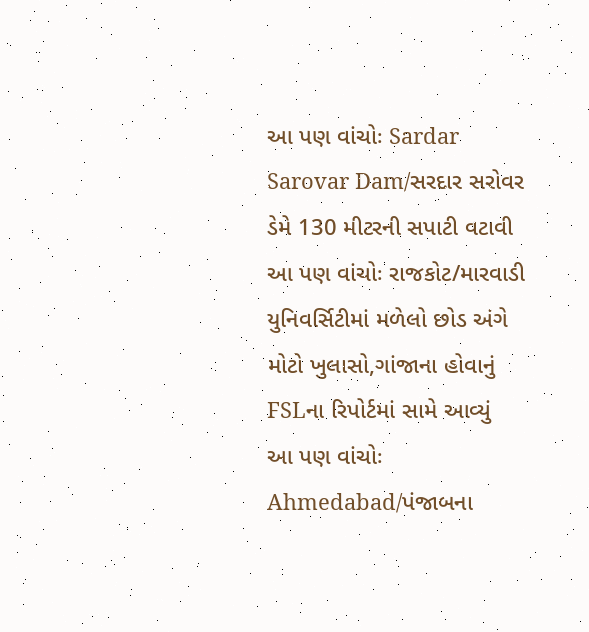આ પણ વાંચોઃ Sardar Sarovar Dam/સરદાર સરોવર ડેમે 130 મીટરની સપાટી વટાવી
આ પણ વાંચોઃ રાજકોટ/મારવાડી યુનિવર્સિટીમાં મળેલો છોડ અંગે મોટો ખુલાસો,ગાંજાના હોવાનું FSLના રિપોર્ટમાં સામે આવ્યું
આ પણ વાંચોઃ Ahmedabad/પંજાબના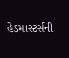હેડમાસ્ટર્સની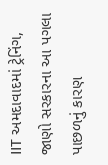IIT અમદાવાદમાં ટ્રેનિંગ, જાણો સરકારના આ પગલા પાછળનું કારણ